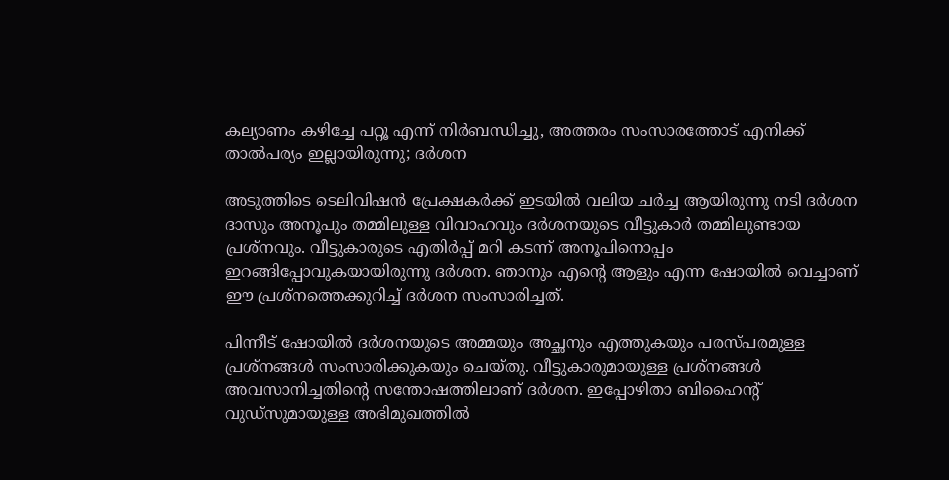കല്യാണം കഴിച്ചേ പറ്റൂ എന്ന് നിർബന്ധിച്ചു, അത്തരം സംസാരത്തോട് എനിക്ക് താൽപര്യം ഇല്ലായിരുന്നു; ദർശന

അടുത്തിടെ ടെലിവിഷൻ പ്രേക്ഷകർക്ക് ഇടയിൽ വലിയ ചർച്ച ആയിരുന്നു നടി ദർശന ദാസും അനൂപും തമ്മിലുള്ള വിവാഹവും ദർശനയുടെ വീട്ടുകാർ തമ്മിലുണ്ടായ പ്രശ്നവും. വീട്ടുകാരുടെ എതിർപ്പ് മറി കടന്ന് അനൂപിനൊപ്പം ഇറങ്ങിപ്പോവുകയായിരുന്നു ദർശന. ഞാനും എന്റെ ആളും എന്ന ഷോയിൽ വെച്ചാണ് ഈ പ്രശ്നത്തെക്കുറിച്ച് ദർശന സംസാരിച്ചത്.

പിന്നീട് ഷോയിൽ ദർശനയുടെ അമ്മയും അച്ഛനും എത്തുകയും പരസ്പരമുള്ള പ്രശ്നങ്ങൾ സംസാരിക്കുകയും ചെയ്തു. വീട്ടുകാരുമായുള്ള പ്രശ്നങ്ങൾ അവസാനിച്ചതിന്റെ സന്തോഷത്തിലാണ് ദർശന. ഇപ്പോഴിതാ ബിഹൈന്റ് വുഡ്സുമായുള്ള അഭിമുഖത്തിൽ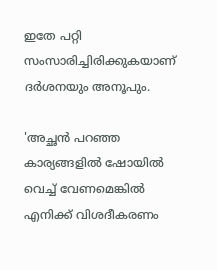ഇതേ പറ്റി സംസാരിച്ചിരിക്കുകയാണ് ദർശനയും അനൂപും.

'അച്ഛൻ പറഞ്ഞ കാര്യങ്ങളിൽ ഷോയിൽ വെച്ച് വേണമെങ്കിൽ എനിക്ക് വിശദീകരണം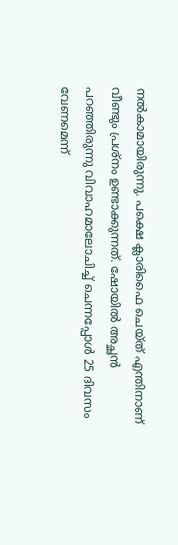നൽകാമായിരുന്നു. പക്ഷെ ക്ലാരിഫൈ ചെയ്ത് എന്തിനാണ് വീണ്ടും പ്രശ്നം ഉണ്ടാക്കുന്നത്. ഷോയിൽ അച്ഛൻ പറഞ്ഞിരുന്നു വിവാഹമാലോചിച്ച് ചെന്നപ്പോൾ 25 ദിവസം വേണമെന്ന്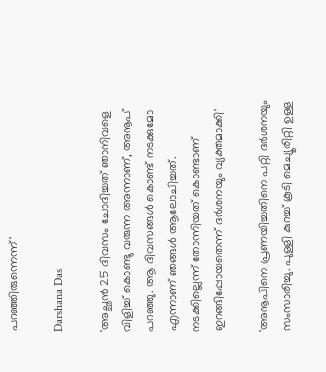പറഞ്ഞിരുന്നെന്ന്'

Darshana Das

'അച്ഛൻ 25 ദിവസം ചോദിച്ചത് ഞാനിവളെ വിളിച്ച് കൊണ്ടു വരുന്ന അന്നാണ്, അനൂപ് പറഞ്ഞു. ആ ദിവസങ്ങൾ കൊണ്ട് നടക്കുമോ എന്നാണ് ഞങ്ങൾ ആലോചിച്ചത്. നടക്കില്ലെന്ന് തോന്നിയത് കൊണ്ടാണ് ഇറങ്ങിപ്പോയതെന്ന് ദർശനയും വ്യക്തമാക്കി'

'അനൂപിനെ പ്രണയിച്ചതിനെ പറ്റി ദർശനയും സംസാരിച്ചു. പുള്ളി കുറച്ച് കൂടി മെച്യൂരിറ്റി ഉള്ള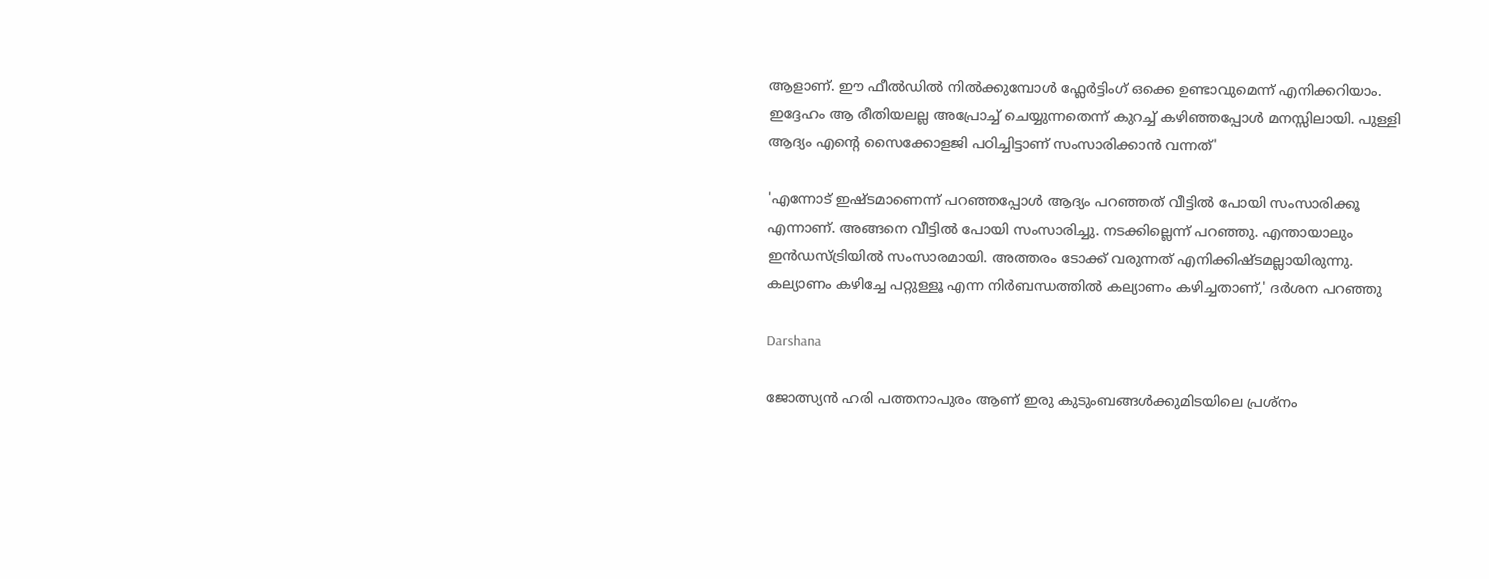ആളാണ്. ഈ ഫീൽഡിൽ നിൽക്കുമ്പോൾ ഫ്ലേർട്ടിംഗ് ഒക്കെ ഉണ്ടാവുമെന്ന് എനിക്കറിയാം. ഇദ്ദേഹം ആ രീതിയലല്ല അപ്രോച്ച് ചെയ്യുന്നതെന്ന് കുറച്ച് കഴിഞ്ഞപ്പോൾ മനസ്സിലായി. പുള്ളി ആദ്യം എന്റെ സൈക്കോളജി പഠിച്ചിട്ടാണ് സംസാരിക്കാൻ വന്നത്'

'എന്നോട് ഇഷ്ടമാണെന്ന് പറഞ്ഞപ്പോൾ ആദ്യം പറഞ്ഞത് വീട്ടിൽ പോയി സംസാരിക്കൂ എന്നാണ്. അങ്ങനെ വീട്ടിൽ പോയി സംസാരിച്ചു. നടക്കില്ലെന്ന് പറഞ്ഞു. എന്തായാലും ഇൻഡസ്ട്രിയിൽ സംസാരമായി. അത്തരം ടോക്ക് വരുന്നത് എനിക്കിഷ്ടമല്ലായിരുന്നു. കല്യാണം കഴിച്ചേ പറ്റുള്ളൂ എന്ന നിർബന്ധത്തിൽ കല്യാണം കഴിച്ചതാണ്,' ദർശന പറഞ്ഞു

Darshana

ജോത്സ്യൻ ഹരി പത്തനാപുരം ആണ് ഇരു കുടുംബങ്ങൾക്കുമിടയിലെ പ്രശ്നം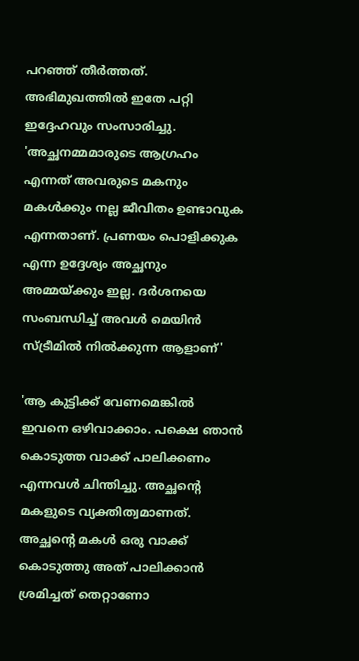പറഞ്ഞ് തീർത്തത്. അഭിമുഖത്തിൽ ഇതേ പറ്റി ഇദ്ദേഹവും സംസാരിച്ചു. 'അച്ഛനമ്മമാരുടെ ആഗ്രഹം എന്നത് അവരുടെ മകനും മകൾക്കും നല്ല ജീവിതം ഉണ്ടാവുക എന്നതാണ്. പ്രണയം പൊളിക്കുക എന്ന ഉദ്ദേശ്യം അച്ഛനും അമ്മയ്ക്കും ഇല്ല. ദർശനയെ സംബന്ധിച്ച് അവൾ മെയിൻ സ്ട്രീമിൽ നിൽക്കുന്ന ആളാണ്'

'ആ കുട്ടിക്ക് വേണമെങ്കിൽ ഇവനെ ഒഴിവാക്കാം. പക്ഷെ ഞാൻ കൊടുത്ത വാക്ക് പാലിക്കണം എന്നവൾ ചിന്തിച്ചു. അച്ഛന്റെ മകളുടെ വ്യക്തിത്വമാണത്. അച്ഛന്റെ മകൾ ഒരു വാക്ക് കൊടുത്തു അത് പാലിക്കാൻ ശ്രമിച്ചത് തെറ്റാണോ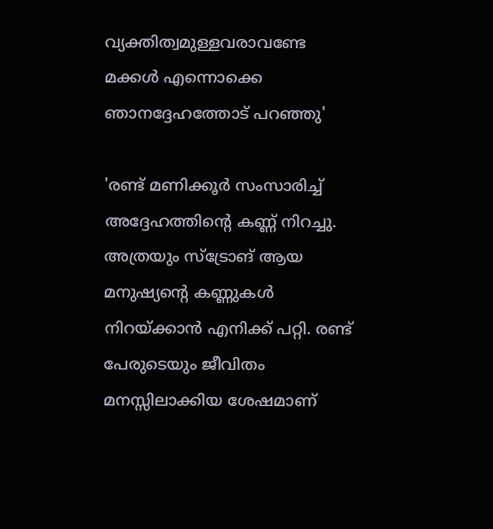വ്യക്തിത്വമുള്ളവരാവണ്ടേ മക്കൾ എന്നൊക്കെ ഞാനദ്ദേഹത്തോട് പറഞ്ഞു'

'രണ്ട് മണിക്കൂർ സംസാരിച്ച് അദ്ദേഹത്തിന്റെ കണ്ണ് നിറച്ചു. അത്രയും സ്ട്രോങ് ആയ മനുഷ്യന്റെ കണ്ണുകൾ നിറയ്ക്കാൻ എനിക്ക് പറ്റി. രണ്ട് പേരുടെയും ജീവിതം മനസ്സിലാക്കിയ ശേഷമാണ്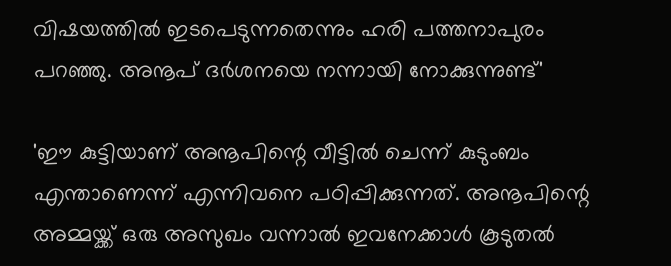വിഷയത്തിൽ ഇടപെടുന്നതെന്നും ഹരി പത്തനാപുരം പറഞ്ഞു. അനൂപ് ദർശനയെ നന്നായി നോക്കുന്നുണ്ട്'

'ഈ കുട്ടിയാണ് അനൂപിന്റെ വീട്ടിൽ ചെന്ന് കുടുംബം എന്താണെന്ന് എന്നിവനെ പഠിപ്പിക്കുന്നത്. അനൂപിന്റെ അമ്മയ്ക്ക് ഒരു അസുഖം വന്നാൽ ഇവനേക്കാൾ കൂടുതൽ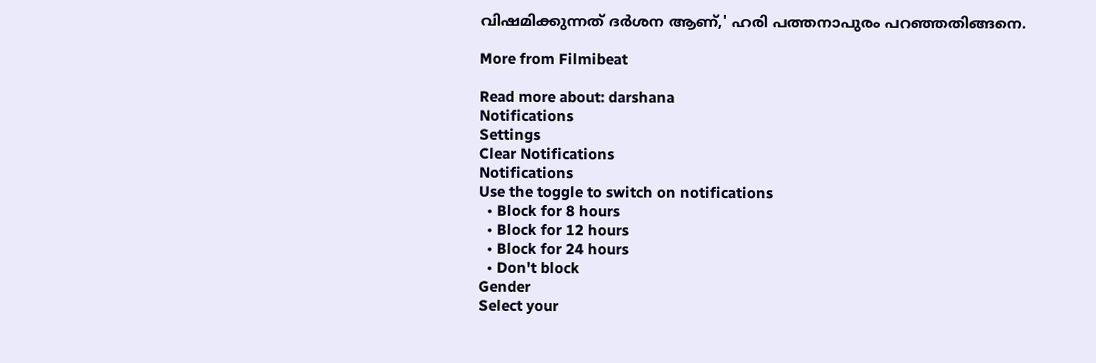വിഷമിക്കുന്നത് ദർശന ആണ്,' ഹരി പത്തനാപുരം പറഞ്ഞതിങ്ങനെ.

More from Filmibeat

Read more about: darshana
Notifications
Settings
Clear Notifications
Notifications
Use the toggle to switch on notifications
  • Block for 8 hours
  • Block for 12 hours
  • Block for 24 hours
  • Don't block
Gender
Select your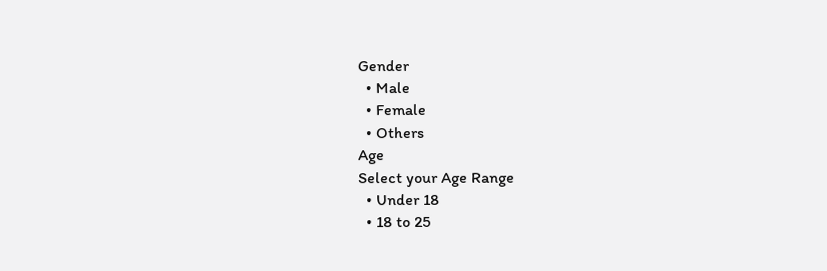Gender
  • Male
  • Female
  • Others
Age
Select your Age Range
  • Under 18
  • 18 to 25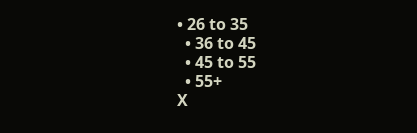• 26 to 35
  • 36 to 45
  • 45 to 55
  • 55+
X